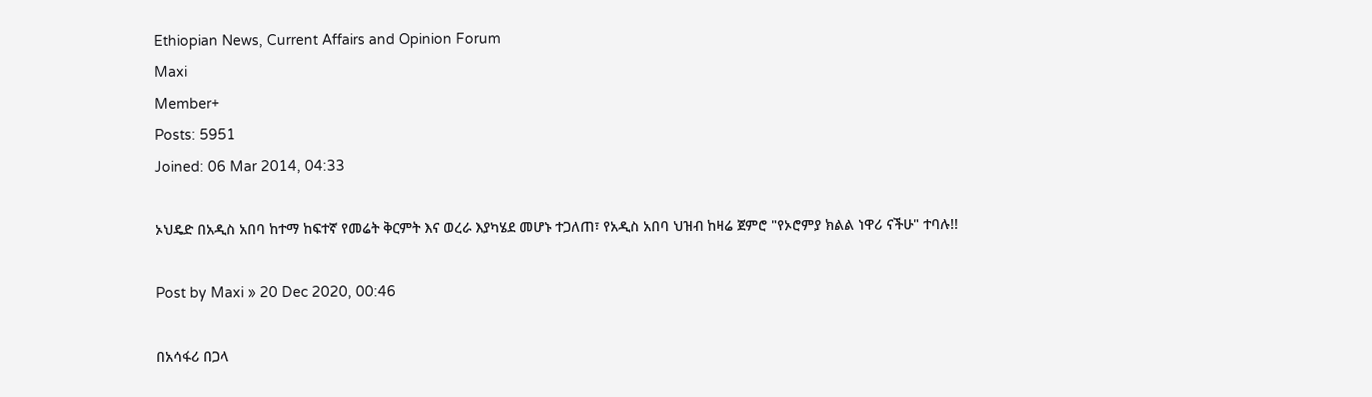Ethiopian News, Current Affairs and Opinion Forum
Maxi
Member+
Posts: 5951
Joined: 06 Mar 2014, 04:33

ኦህዴድ በአዲስ አበባ ከተማ ከፍተኛ የመሬት ቅርምት እና ወረራ እያካሄደ መሆኑ ተጋለጠ፣ የአዲስ አበባ ህዝብ ከዛሬ ጀምሮ "የኦሮምያ ክልል ነዋሪ ናችሁ" ተባሉ!!

Post by Maxi » 20 Dec 2020, 00:46

በአሳፋሪ በጋላ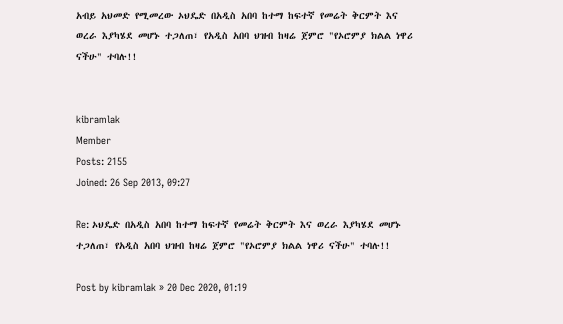አብይ አህመድ የሚመረው ኦህዴድ በአዲስ አበባ ከተማ ከፍተኛ የመሬት ቅርምት እና ወረራ እያካሄደ መሆኑ ተጋለጠ፣ የአዲስ አበባ ህዝብ ከዛሬ ጀምሮ "የኦሮምያ ክልል ነዋሪ ናችሁ" ተባሉ!!


kibramlak
Member
Posts: 2155
Joined: 26 Sep 2013, 09:27

Re: ኦህዴድ በአዲስ አበባ ከተማ ከፍተኛ የመሬት ቅርምት እና ወረራ እያካሄደ መሆኑ ተጋለጠ፣ የአዲስ አበባ ህዝብ ከዛሬ ጀምሮ "የኦሮምያ ክልል ነዋሪ ናችሁ" ተባሉ!!

Post by kibramlak » 20 Dec 2020, 01:19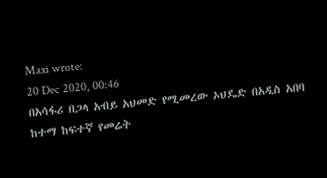Maxi wrote:
20 Dec 2020, 00:46
በአሳፋሪ በጋላ አብይ አህመድ የሚመረው ኦህዴድ በአዲስ አበባ ከተማ ከፍተኛ የመሬት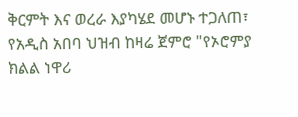ቅርምት እና ወረራ እያካሄደ መሆኑ ተጋለጠ፣ የአዲስ አበባ ህዝብ ከዛሬ ጀምሮ "የኦሮምያ ክልል ነዋሪ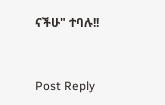ናችሁ" ተባሉ!!


Post Reply